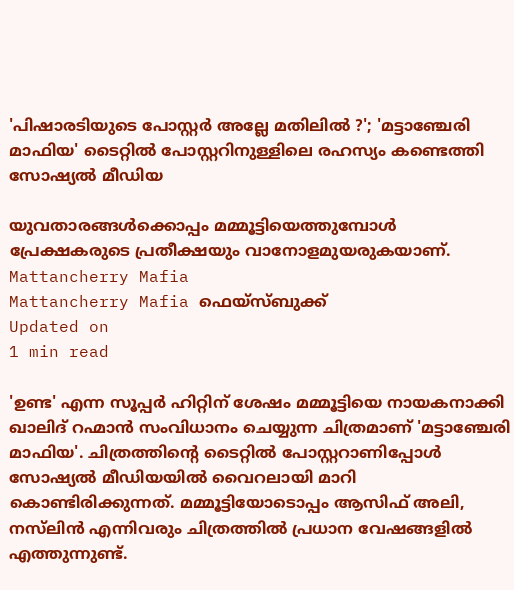'പിഷാരടിയുടെ പോസ്റ്റർ അല്ലേ മതിലിൽ ?'; 'മട്ടാഞ്ചേരി മാഫിയ' ടൈറ്റിൽ പോസ്റ്ററിനുള്ളിലെ രഹസ്യം കണ്ടെത്തി സോഷ്യൽ മീഡിയ

യുവതാരങ്ങൾക്കൊപ്പം മമ്മൂട്ടിയെത്തുമ്പോൾ പ്രേക്ഷകരുടെ പ്രതീക്ഷയും വാനോളമുയരുകയാണ്.
Mattancherry Mafia
Mattancherry Mafia ഫെയ്സ്ബുക്ക്
Updated on
1 min read

'ഉണ്ട' എന്ന സൂപ്പർ ഹിറ്റിന് ശേഷം മമ്മൂട്ടിയെ നായകനാക്കി ഖാലിദ് റഹ്മാൻ സംവിധാനം ചെയ്യുന്ന ചിത്രമാണ് 'മട്ടാഞ്ചേരി മാഫിയ'. ചിത്രത്തിന്റെ ടൈറ്റിൽ പോസ്റ്ററാണിപ്പോൾ സോഷ്യൽ മീഡിയയിൽ വൈറലായി മാറി കൊണ്ടിരിക്കുന്നത്. മമ്മൂട്ടിയോടൊപ്പം ആസിഫ് അലി, നസ്‌ലിൻ എന്നിവരും ചിത്രത്തിൽ പ്രധാന വേഷങ്ങളിൽ എത്തുന്നു‌ണ്ട്.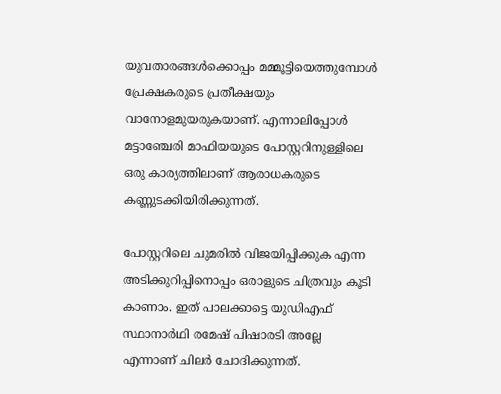യുവതാരങ്ങൾക്കൊപ്പം മമ്മൂട്ടിയെത്തുമ്പോൾ പ്രേക്ഷകരുടെ പ്രതീക്ഷയും വാനോളമുയരുകയാണ്. എന്നാലിപ്പോൾ മട്ടാഞ്ചേരി മാഫിയയുടെ പോസ്റ്ററിനുള്ളിലെ ഒരു കാര്യത്തിലാണ് ആരാധകരുടെ കണ്ണുടക്കിയിരിക്കുന്നത്.

പോസ്റ്ററിലെ ചുമരിൽ വിജയിപ്പിക്കുക എന്ന അടിക്കുറിപ്പിനൊപ്പം ഒരാളുടെ ചിത്രവും കൂടി കാണാം. ഇത് പാലക്കാട്ടെ യുഡിഎഫ് സ്ഥാനാർഥി രമേഷ് പിഷാരടി അല്ലേ എന്നാണ് ചിലർ ചോദിക്കുന്നത്.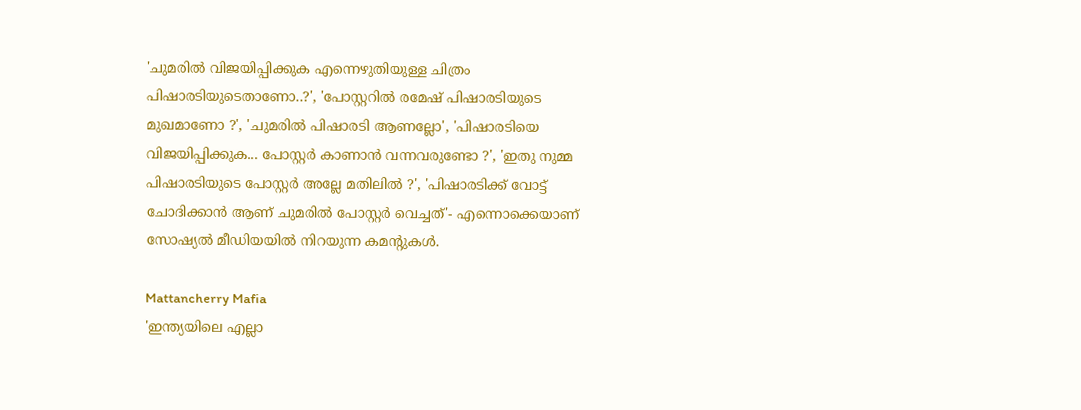'ചുമരിൽ വിജയിപ്പിക്കുക എന്നെഴുതിയുള്ള ചിത്രം പിഷാരടിയുടെതാണോ..?', 'പോസ്റ്ററിൽ രമേഷ് പിഷാരടിയുടെ മുഖമാണോ ?', 'ചുമരിൽ പിഷാരടി ആണല്ലോ', 'പിഷാരടിയെ വിജയിപ്പിക്കുക... പോസ്റ്റർ കാണാൻ വന്നവരുണ്ടോ ?', 'ഇതു നുമ്മ പിഷാരടിയുടെ പോസ്റ്റർ അല്ലേ മതിലിൽ ?', 'പിഷാരടിക്ക് വോട്ട് ചോദിക്കാൻ ആണ് ചുമരിൽ പോസ്റ്റർ വെച്ചത്'- എന്നൊക്കെയാണ് സോഷ്യൽ മീഡിയയിൽ നിറയുന്ന കമന്റുകൾ.

Mattancherry Mafia
'ഇന്ത്യയിലെ എല്ലാ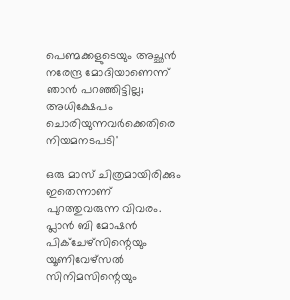പെണ്മക്കളുടെയും അച്ഛൻ നരേന്ദ്ര മോദിയാണെന്ന് ഞാൻ പറഞ്ഞിട്ടില്ല; അധിക്ഷേപം ചൊരിയുന്നവർക്കെതിരെ നിയമനടപടി'

ഒരു മാസ് ചിത്രമായിരിക്കും ഇതെന്നാണ് പുറത്തുവരുന്ന വിവരം. പ്ലാൻ ബി മോഷൻ പിക്ചേഴ്സിന്റെയും യൂണിവേഴ്സൽ സിനിമസിന്റെയും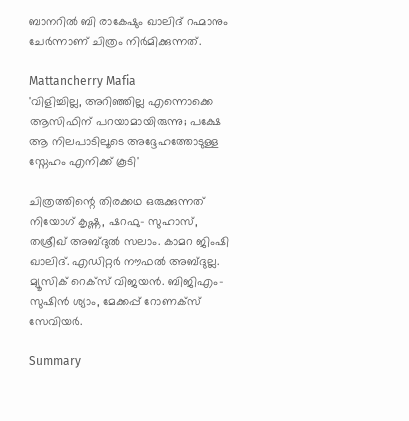ബാനറിൽ ബി രാകേഷും ഖാലിദ് റഹ്മാനും ചേർന്നാണ് ചിത്രം നിർമിക്കുന്നത്.

Mattancherry Mafia
'വിളിച്ചില്ല, അറിഞ്ഞില്ല എന്നൊക്കെ ആസിഫിന് പറയാമായിരുന്നു; പക്ഷേ ആ നിലപാടിലൂടെ അദ്ദേഹത്തോടുള്ള സ്നേഹം എനിക്ക് കൂടി'

ചിത്രത്തിന്റെ തിരക്കഥ ഒരുക്കുന്നത് നിയോഗ് കൃഷ്ണ, ഷറഫു- സുഹാസ്, തശ്രീഖ് അബ്ദുൽ സലാം. കാമറ ജിംഷി ഖാലിദ്. എഡിറ്റർ നൗഫൽ അബ്ദുല്ല. മ്യൂസിക് റെക്സ് വിജയൻ. ബിജിഎം- സുഷിൻ ശ്യാം, മേക്കപ്പ് റോണക്സ് സേവിയർ.

Summary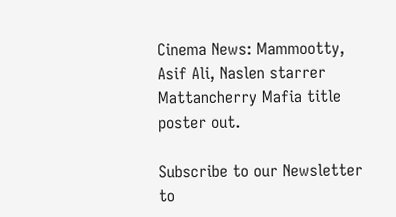Cinema News: Mammootty, Asif Ali, Naslen starrer Mattancherry Mafia title poster out.

Subscribe to our Newsletter to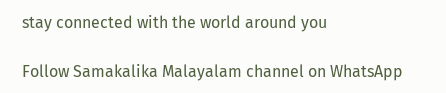stay connected with the world around you

Follow Samakalika Malayalam channel on WhatsApp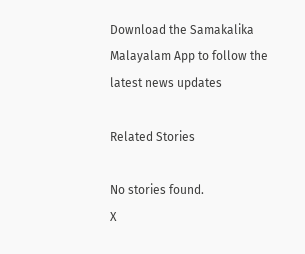Download the Samakalika Malayalam App to follow the latest news updates

Related Stories

No stories found.
X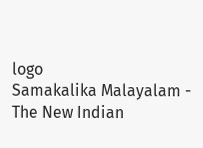logo
Samakalika Malayalam - The New Indian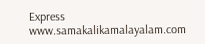Express
www.samakalikamalayalam.com